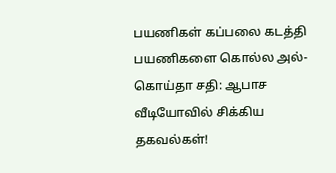பயணிகள் கப்பலை கடத்தி பயணிகளை கொல்ல அல்-கொய்தா சதி: ஆபாச வீடியோவில் சிக்கிய தகவல்கள்!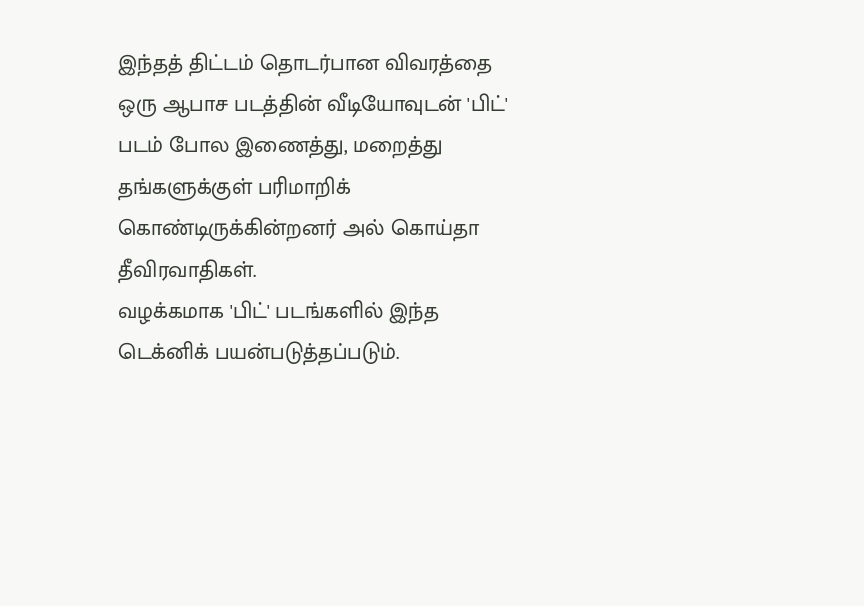இந்தத் திட்டம் தொடர்பான விவரத்தை ஒரு ஆபாச படத்தின் வீடியோவுடன் 'பிட்' படம் போல இணைத்து, மறைத்து தங்களுக்குள் பரிமாறிக் கொண்டிருக்கின்றனர் அல் கொய்தா தீவிரவாதிகள்.
வழக்கமாக 'பிட்' படங்களில் இந்த டெக்னிக் பயன்படுத்தப்படும்.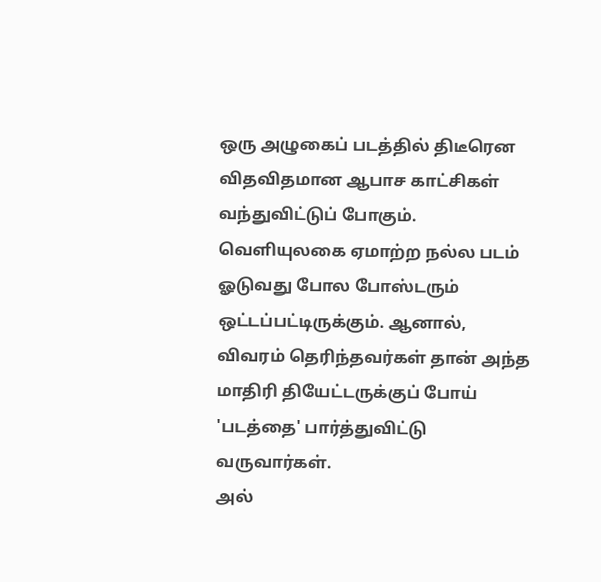ஒரு அழுகைப் படத்தில் திடீரென விதவிதமான ஆபாச காட்சிகள் வந்துவிட்டுப் போகும். வெளியுலகை ஏமாற்ற நல்ல படம் ஓடுவது போல போஸ்டரும் ஒட்டப்பட்டிருக்கும். ஆனால், விவரம் தெரிந்தவர்கள் தான் அந்த மாதிரி தியேட்டருக்குப் போய் 'படத்தை' பார்த்துவிட்டு வருவார்கள்.
அல்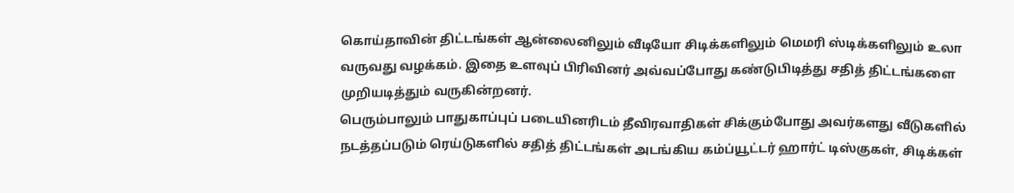கொய்தாவின் திட்டங்கள் ஆன்லைனிலும் வீடியோ சிடிக்களிலும் மெமரி ஸ்டிக்களிலும் உலா வருவது வழக்கம். இதை உளவுப் பிரிவினர் அவ்வப்போது கண்டுபிடித்து சதித் திட்டங்களை முறியடித்தும் வருகின்றனர்.
பெரும்பாலும் பாதுகாப்புப் படையினரிடம் தீவிரவாதிகள் சிக்கும்போது அவர்களது வீடுகளில் நடத்தப்படும் ரெய்டுகளில் சதித் திட்டங்கள் அடங்கிய கம்ப்யூட்டர் ஹார்ட் டிஸ்குகள், சிடிக்கள்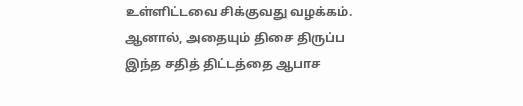உள்ளிட்டவை சிக்குவது வழக்கம்.
ஆனால், அதையும் திசை திருப்ப இந்த சதித் திட்டத்தை ஆபாச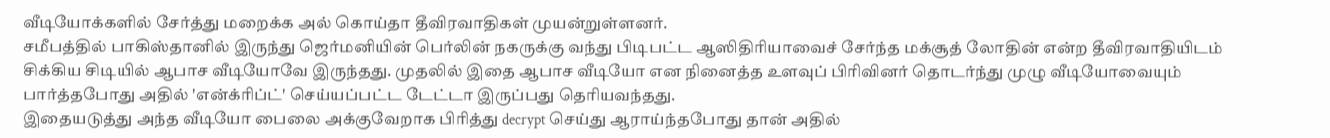வீடியோக்களில் சேர்த்து மறைக்க அல் கொய்தா தீவிரவாதிகள் முயன்றுள்ளனர்.
சமீபத்தில் பாகிஸ்தானில் இருந்து ஜெர்மனியின் பெர்லின் நகருக்கு வந்து பிடிபட்ட ஆஸிதிரியாவைச் சேர்ந்த மக்சூத் லோதின் என்ற தீவிரவாதியிடம் சிக்கிய சிடியில் ஆபாச வீடியோவே இருந்தது. முதலில் இதை ஆபாச வீடியோ என நினைத்த உளவுப் பிரிவினர் தொடர்ந்து முழு வீடியோவையும் பார்த்தபோது அதில் 'என்க்ரிப்ட்' செய்யப்பட்ட டேட்டா இருப்பது தெரியவந்தது.
இதையடுத்து அந்த வீடியோ பைலை அக்குவேறாக பிரித்து decrypt செய்து ஆராய்ந்தபோது தான் அதில்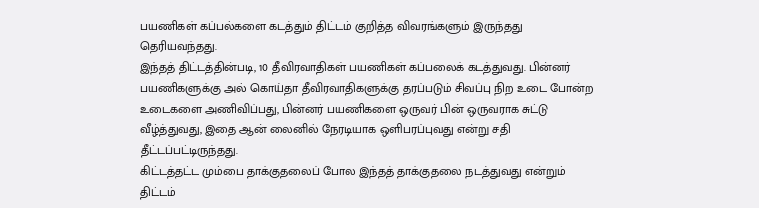பயணிகள் கப்பல்களை கடத்தும் திட்டம் குறித்த விவரங்களும் இருந்தது தெரியவந்தது.
இந்தத் திட்டத்தின்படி, 10 தீவிரவாதிகள் பயணிகள் கப்பலைக் கடத்துவது. பின்னர் பயணிகளுக்கு அல் கொய்தா தீவிரவாதிகளுக்கு தரப்படும் சிவப்பு நிற உடை போன்ற உடைகளை அணிவிப்பது, பின்னர் பயணிகளை ஒருவர் பின் ஒருவராக சுட்டு வீழ்த்துவது, இதை ஆன் லைனில் நேரடியாக ஒளிபரப்புவது என்று சதி தீட்டப்பட்டிருந்தது.
கிட்டத்தட்ட மும்பை தாக்குதலைப் போல இந்தத் தாக்குதலை நடத்துவது என்றும் திட்டம்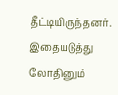தீட்டியிருந்தனர்.
இதையடுத்து லோதினும்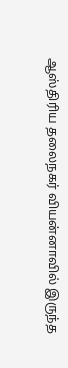ஆஸ்திரிய தலைநகர் வியன்னாவில் இருந்த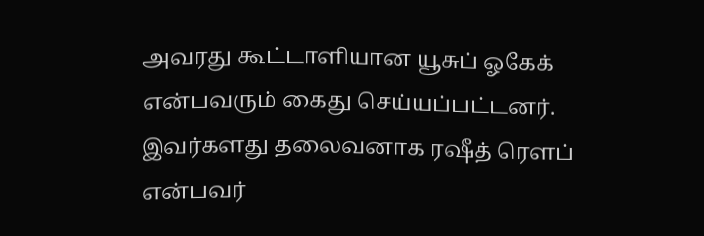அவரது கூட்டாளியான யூசுப் ஓகேக் என்பவரும் கைது செய்யப்பட்டனர். இவர்களது தலைவனாக ரஷீத் ரெளப் என்பவர்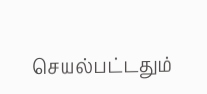செயல்பட்டதும்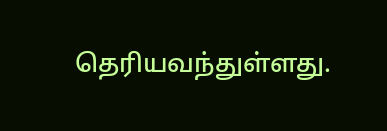தெரியவந்துள்ளது.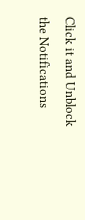Click it and Unblock the Notifications